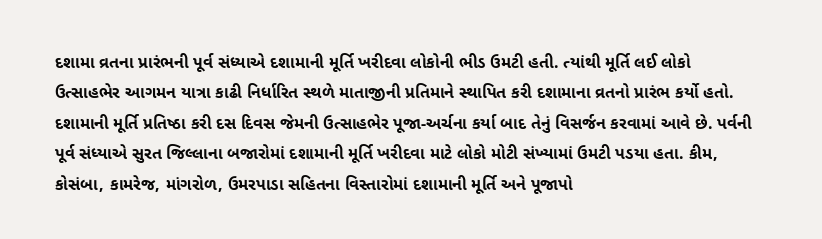દશામા વ્રતના પ્રારંભની પૂર્વ સંધ્યાએ દશામાની મૂર્તિ ખરીદવા લોકોની ભીડ ઉમટી હતી. ત્યાંથી મૂર્તિ લઈ લોકો ઉત્સાહભેર આગમન યાત્રા કાઢી નિર્ધારિત સ્થળે માતાજીની પ્રતિમાને સ્થાપિત કરી દશામાના વ્રતનો પ્રારંભ કર્યો હતો. દશામાની મૂર્તિ પ્રતિષ્ઠા કરી દસ દિવસ જેમની ઉત્સાહભેર પૂજા-અર્ચના કર્યા બાદ તેનું વિસર્જન કરવામાં આવે છે. પર્વની પૂર્વ સંધ્યાએ સુરત જિલ્લાના બજારોમાં દશામાની મૂર્તિ ખરીદવા માટે લોકો મોટી સંખ્યામાં ઉમટી પડયા હતા. કીમ, કોસંબા, કામરેજ, માંગરોળ, ઉમરપાડા સહિતના વિસ્તારોમાં દશામાની મૂર્તિ અને પૂજાપો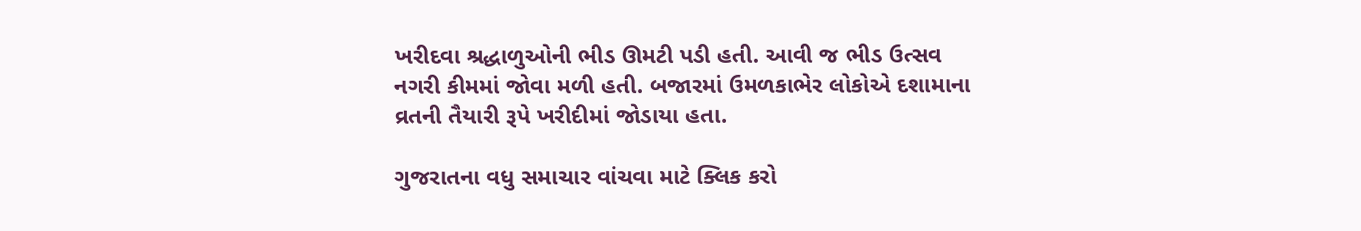ખરીદવા શ્રદ્ધાળુઓની ભીડ ઊમટી પડી હતી. આવી જ ભીડ ઉત્સવ નગરી કીમમાં જોવા મળી હતી. બજારમાં ઉમળકાભેર લોકોએ દશામાના વ્રતની તૈયારી રૂપે ખરીદીમાં જોડાયા હતા.

ગુજરાતના વધુ સમાચાર વાંચવા માટે ક્લિક કરો